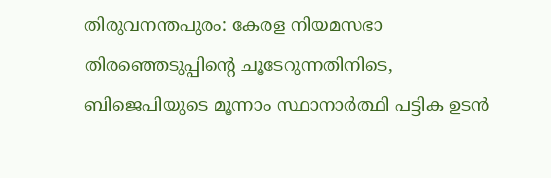തിരുവനന്തപുരം: കേരള നിയമസഭാ തിരഞ്ഞെടുപ്പിന്റെ ചൂടേറുന്നതിനിടെ, ബിജെപിയുടെ മൂന്നാം സ്ഥാനാർത്ഥി പട്ടിക ഉടൻ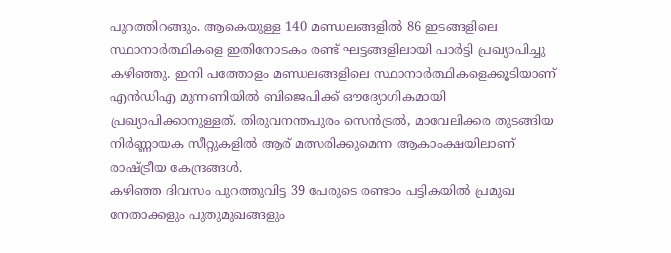പുറത്തിറങ്ങും. ആകെയുള്ള 140 മണ്ഡലങ്ങളിൽ 86 ഇടങ്ങളിലെ സ്ഥാനാർത്ഥികളെ ഇതിനോടകം രണ്ട് ഘട്ടങ്ങളിലായി പാർട്ടി പ്രഖ്യാപിച്ചു കഴിഞ്ഞു. ഇനി പത്തോളം മണ്ഡലങ്ങളിലെ സ്ഥാനാർത്ഥികളെക്കൂടിയാണ് എൻഡിഎ മുന്നണിയിൽ ബിജെപിക്ക് ഔദ്യോഗികമായി പ്രഖ്യാപിക്കാനുള്ളത്. തിരുവനന്തപുരം സെൻട്രൽ, മാവേലിക്കര തുടങ്ങിയ നിർണ്ണായക സീറ്റുകളിൽ ആര് മത്സരിക്കുമെന്ന ആകാംക്ഷയിലാണ് രാഷ്ട്രീയ കേന്ദ്രങ്ങൾ.
കഴിഞ്ഞ ദിവസം പുറത്തുവിട്ട 39 പേരുടെ രണ്ടാം പട്ടികയിൽ പ്രമുഖ നേതാക്കളും പുതുമുഖങ്ങളും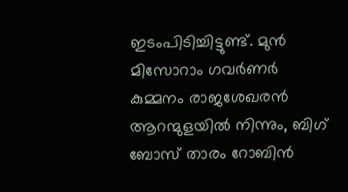ഇടംപിടിച്ചിട്ടുണ്ട്. മുൻ മിസോറാം ഗവർണർ കുമ്മനം രാജശേഖരൻ ആറന്മുളയിൽ നിന്നും, ബിഗ് ബോസ് താരം റോബിൻ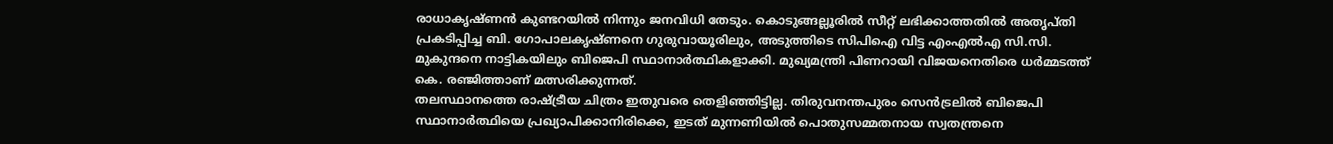രാധാകൃഷ്ണൻ കുണ്ടറയിൽ നിന്നും ജനവിധി തേടും. കൊടുങ്ങല്ലൂരിൽ സീറ്റ് ലഭിക്കാത്തതിൽ അതൃപ്തി പ്രകടിപ്പിച്ച ബി. ഗോപാലകൃഷ്ണനെ ഗുരുവായൂരിലും, അടുത്തിടെ സിപിഐ വിട്ട എംഎൽഎ സി.സി. മുകുന്ദനെ നാട്ടികയിലും ബിജെപി സ്ഥാനാർത്ഥികളാക്കി. മുഖ്യമന്ത്രി പിണറായി വിജയനെതിരെ ധർമ്മടത്ത് കെ. രഞ്ജിത്താണ് മത്സരിക്കുന്നത്.
തലസ്ഥാനത്തെ രാഷ്ട്രീയ ചിത്രം ഇതുവരെ തെളിഞ്ഞിട്ടില്ല. തിരുവനന്തപുരം സെൻട്രലിൽ ബിജെപി സ്ഥാനാർത്ഥിയെ പ്രഖ്യാപിക്കാനിരിക്കെ, ഇടത് മുന്നണിയിൽ പൊതുസമ്മതനായ സ്വതന്ത്രനെ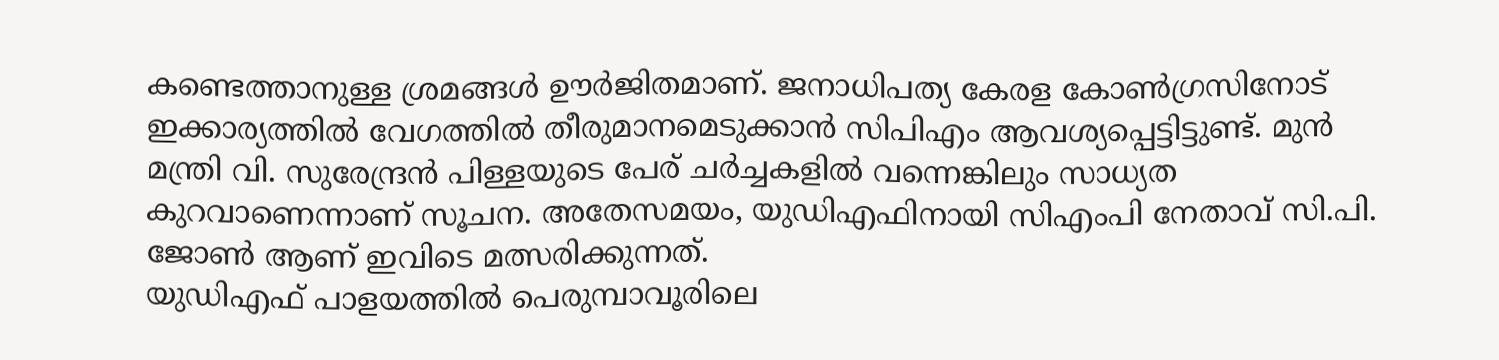കണ്ടെത്താനുള്ള ശ്രമങ്ങൾ ഊർജിതമാണ്. ജനാധിപത്യ കേരള കോൺഗ്രസിനോട് ഇക്കാര്യത്തിൽ വേഗത്തിൽ തീരുമാനമെടുക്കാൻ സിപിഎം ആവശ്യപ്പെട്ടിട്ടുണ്ട്. മുൻ മന്ത്രി വി. സുരേന്ദ്രൻ പിള്ളയുടെ പേര് ചർച്ചകളിൽ വന്നെങ്കിലും സാധ്യത കുറവാണെന്നാണ് സൂചന. അതേസമയം, യുഡിഎഫിനായി സിഎംപി നേതാവ് സി.പി. ജോൺ ആണ് ഇവിടെ മത്സരിക്കുന്നത്.
യുഡിഎഫ് പാളയത്തിൽ പെരുമ്പാവൂരിലെ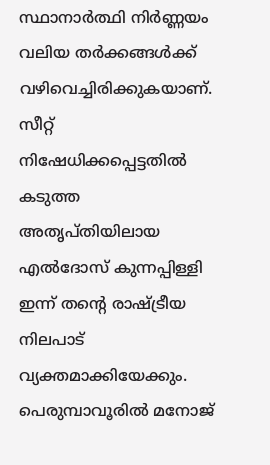സ്ഥാനാർത്ഥി നിർണ്ണയം വലിയ തർക്കങ്ങൾക്ക് വഴിവെച്ചിരിക്കുകയാണ്. സീറ്റ് നിഷേധിക്കപ്പെട്ടതിൽ കടുത്ത അതൃപ്തിയിലായ എൽദോസ് കുന്നപ്പിള്ളി ഇന്ന് തന്റെ രാഷ്ട്രീയ നിലപാട് വ്യക്തമാക്കിയേക്കും. പെരുമ്പാവൂരിൽ മനോജ്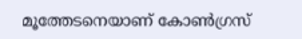മൂത്തേടനെയാണ് കോൺഗ്രസ്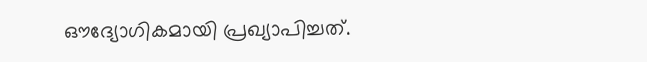ഔദ്യോഗികമായി പ്രഖ്യാപിച്ചത്.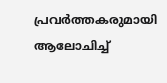പ്രവർത്തകരുമായി ആലോചിച്ച്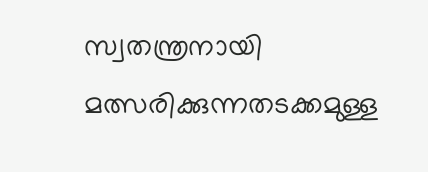സ്വതന്ത്രനായി മത്സരിക്കുന്നതടക്കമുള്ള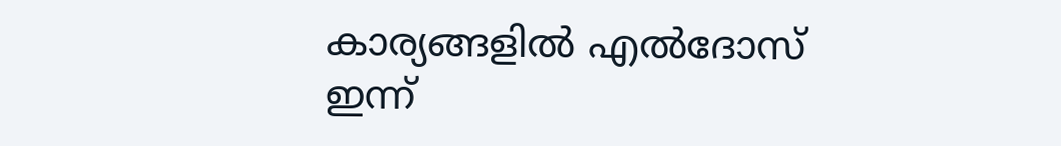കാര്യങ്ങളിൽ എൽദോസ് ഇന്ന്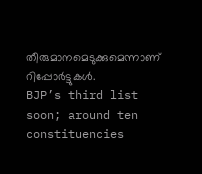തീരുമാനമെടുക്കുമെന്നാണ് റിപ്പോർട്ടുകൾ.
BJP’s third list soon; around ten constituencies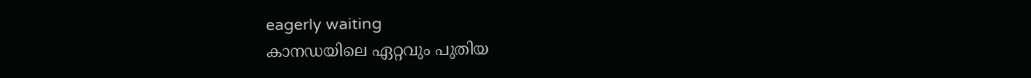eagerly waiting
കാനഡയിലെ ഏറ്റവും പുതിയ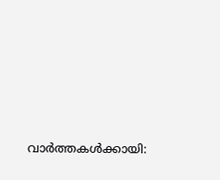വാർത്തകൾക്കായി: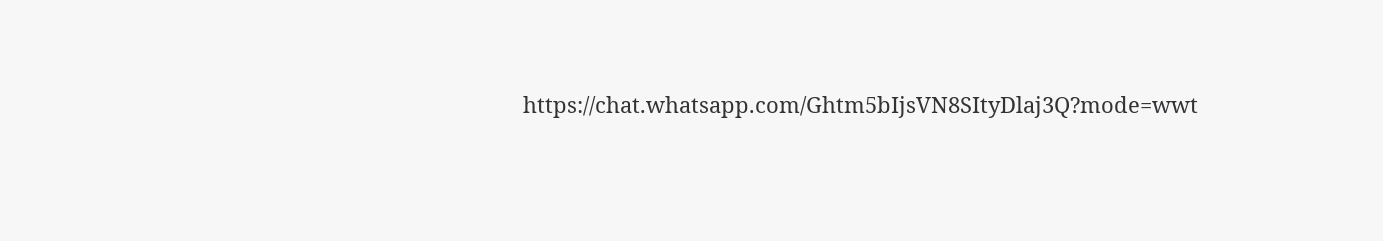https://chat.whatsapp.com/Ghtm5bIjsVN8SItyDlaj3Q?mode=wwt